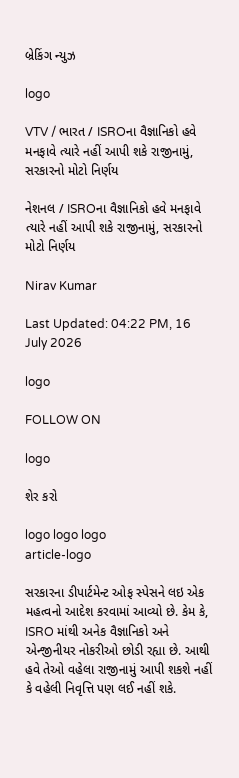બ્રેકિંગ ન્યુઝ

logo

VTV / ભારત / ISROના વૈજ્ઞાનિકો હવે મનફાવે ત્યારે નહીં આપી શકે રાજીનામું, સરકારનો મોટો નિર્ણય

નેશનલ / ISROના વૈજ્ઞાનિકો હવે મનફાવે ત્યારે નહીં આપી શકે રાજીનામું, સરકારનો મોટો નિર્ણય

Nirav Kumar

Last Updated: 04:22 PM, 16 July 2026

logo

FOLLOW ON

logo

શેર કરો

logo logo logo
article-logo

સરકારના ડીપાર્ટમેન્ટ ઓફ સ્પેસને લઇ એક મહત્વનો આદેશ કરવામાં આવ્યો છે. કેમ કે, ISRO માંથી અનેક વૈજ્ઞાનિકો અને એન્જીનીયર નોકરીઓ છોડી રહ્યા છે. આથી હવે તેઓ વહેલા રાજીનામું આપી શકશે નહીં કે વહેલી નિવૃત્તિ પણ લઈ નહીં શકે.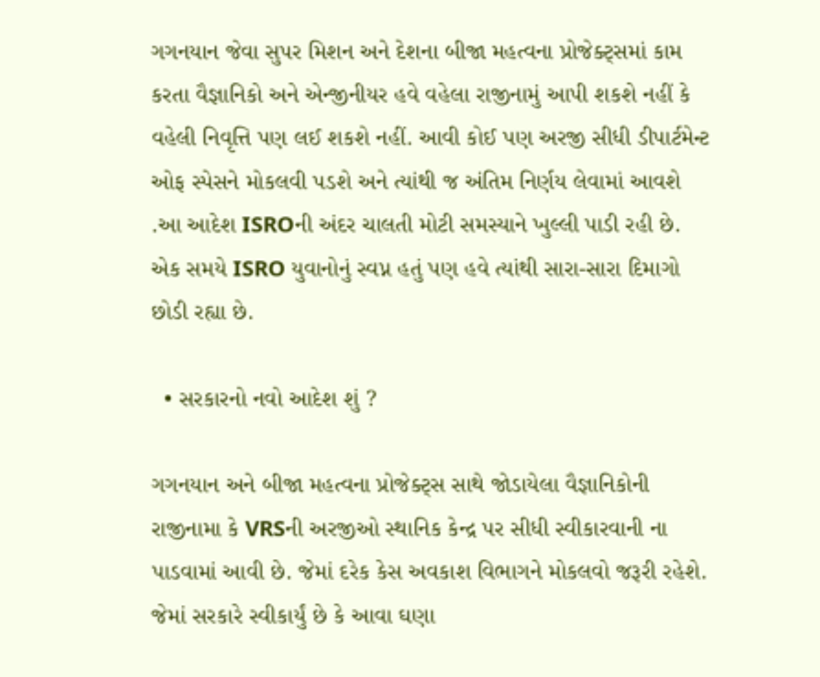ગગનયાન જેવા સુપર મિશન અને દેશના બીજા મહત્વના પ્રોજેક્ટ્સમાં કામ કરતા વૈજ્ઞાનિકો અને એન્જીનીયર હવે વહેલા રાજીનામું આપી શકશે નહીં કે વહેલી નિવૃત્તિ પણ લઈ શકશે નહીં. આવી કોઈ પણ અરજી સીધી ડીપાર્ટમેન્ટ ઓફ સ્પેસને મોકલવી પડશે અને ત્યાંથી જ અંતિમ નિર્ણય લેવામાં આવશે .આ આદેશ ISROની અંદર ચાલતી મોટી સમસ્યાને ખુલ્લી પાડી રહી છે. એક સમયે ISRO યુવાનોનું સ્વપ્ન હતું પણ હવે ત્યાંથી સારા-સારા દિમાગો છોડી રહ્યા છે.

  • સરકારનો નવો આદેશ શું ?

ગગનયાન અને બીજા મહત્વના પ્રોજેક્ટ્સ સાથે જોડાયેલા વૈજ્ઞાનિકોની રાજીનામા કે VRSની અરજીઓ સ્થાનિક કેન્દ્ર પર સીધી સ્વીકારવાની ના પાડવામાં આવી છે. જેમાં દરેક કેસ અવકાશ વિભાગને મોકલવો જરૂરી રહેશે. જેમાં સરકારે સ્વીકાર્યું છે કે આવા ઘણા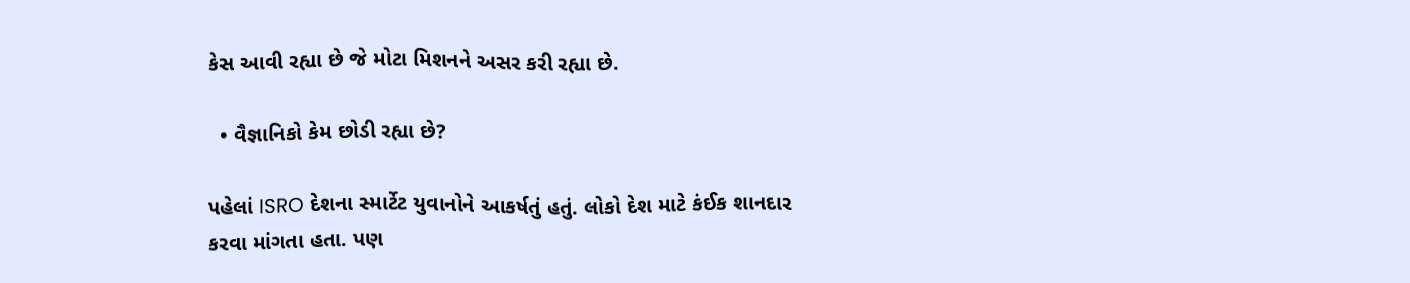કેસ આવી રહ્યા છે જે મોટા મિશનને અસર કરી રહ્યા છે.

  • વૈજ્ઞાનિકો કેમ છોડી રહ્યા છે?

પહેલાં ISRO દેશના સ્માર્ટેટ યુવાનોને આકર્ષતું હતું. લોકો દેશ માટે કંઈક શાનદાર કરવા માંગતા હતા. પણ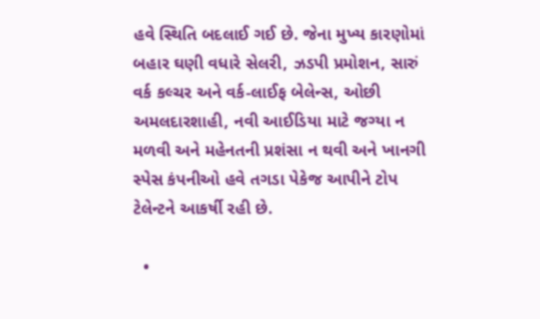હવે સ્થિતિ બદલાઈ ગઈ છે. જેના મુખ્ય કારણોમાં બહાર ઘણી વધારે સેલરી, ઝડપી પ્રમોશન, સારું વર્ક કલ્ચર અને વર્ક-લાઈફ બેલેન્સ, ઓછી અમલદારશાહી, નવી આઈડિયા માટે જગ્યા ન મળવી અને મહેનતની પ્રશંસા ન થવી અને ખાનગી સ્પેસ કંપનીઓ હવે તગડા પેકેજ આપીને ટોપ ટેલેન્ટને આકર્ષી રહી છે.

  •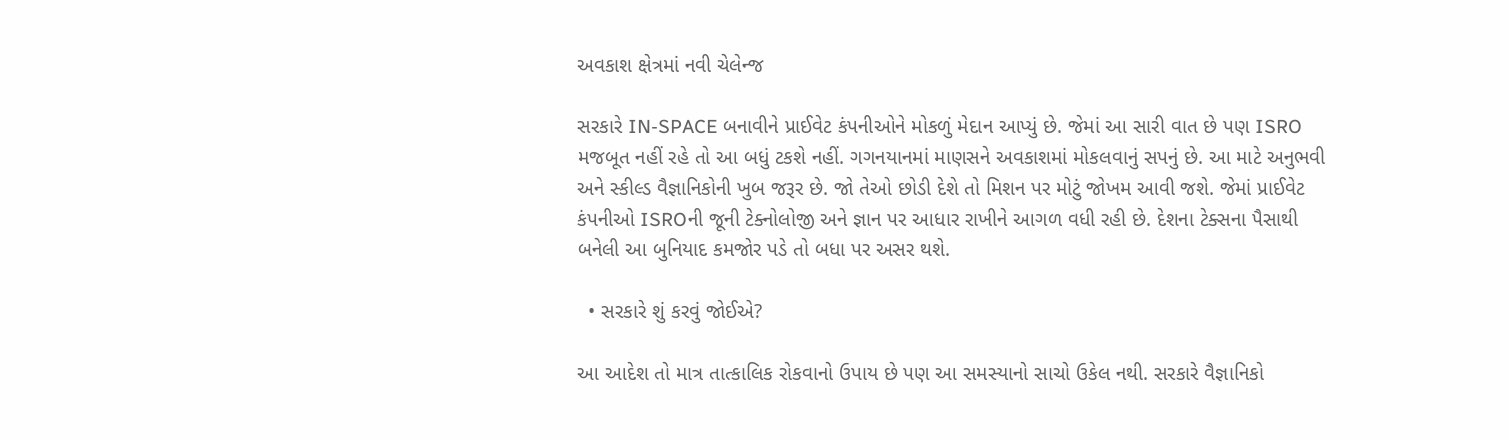અવકાશ ક્ષેત્રમાં નવી ચેલેન્જ

સરકારે IN-SPACE બનાવીને પ્રાઈવેટ કંપનીઓને મોકળું મેદાન આપ્યું છે. જેમાં આ સારી વાત છે પણ ISRO મજબૂત નહીં રહે તો આ બધું ટકશે નહીં. ગગનયાનમાં માણસને અવકાશમાં મોકલવાનું સપનું છે. આ માટે અનુભવી અને સ્કીલ્ડ વૈજ્ઞાનિકોની ખુબ જરૂર છે. જો તેઓ છોડી દેશે તો મિશન પર મોટું જોખમ આવી જશે. જેમાં પ્રાઈવેટ કંપનીઓ ISROની જૂની ટેક્નોલોજી અને જ્ઞાન પર આધાર રાખીને આગળ વધી રહી છે. દેશના ટેક્સના પૈસાથી બનેલી આ બુનિયાદ કમજોર પડે તો બધા પર અસર થશે.

  • સરકારે શું કરવું જોઈએ?

આ આદેશ તો માત્ર તાત્કાલિક રોકવાનો ઉપાય છે પણ આ સમસ્યાનો સાચો ઉકેલ નથી. સરકારે વૈજ્ઞાનિકો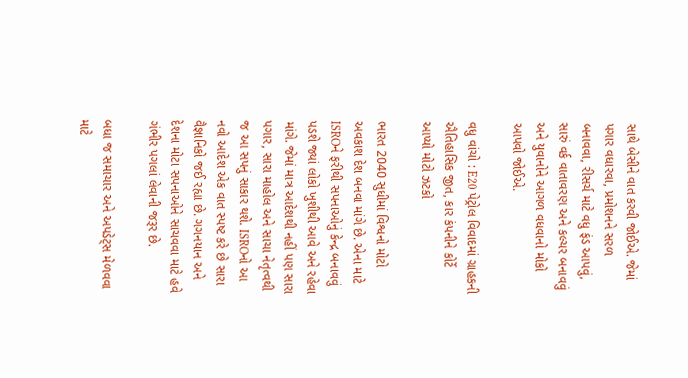સાથે બેસીને વાત કરવી જોઈએ. જેમાં પગાર વધારવા, પ્રમોશનને સરળ બનાવવા, રીસર્ચ માટે વધુ ફંડ આપવું, સારું વર્ક વાતાવરણ અને કલ્ચર બનાવવું અને યુવાનોને આગળ વધવાનો મોકો આપવો જોઈએ.

વધુ વાંચો : E20 પેટ્રોલ વિવાદમાં ગ્રાહકની ઐતિહાસિક જીત, કાર કંપનીને કોર્ટે આપ્યો મોટો ઝટકો

ભારત 2040 સુધીમાં વિશ્વનો મોટો અવકાશ દેશ બનવા માંગે છે. એના માટે ISROને ફરીથી સપનાઓનું કેન્દ્ર બનાવવું પડશે જ્યાં લોકો ખુશીથી આવે અને રહેવા માંગે. જેમાં માત્ર આદેશથી નહીં પણ સારા પગાર, સારા માહોલ અને સાચા નેતૃત્વથી જ આ સપનું સાકાર થશે. ISROનો આ નવો આદેશ એક વાત સ્પષ્ટ કરે છે સારા વૈજ્ઞાનિકો જઈ રહ્યા છે. ગગનયાન અને દેશના મોટા સપનાઓને સાચવવા માટે હવે ગંભીર પગલાં લેવાની જરૂર છે.

બધા જ સમાચાર અને અપડેટ્સ મેળવવા માટે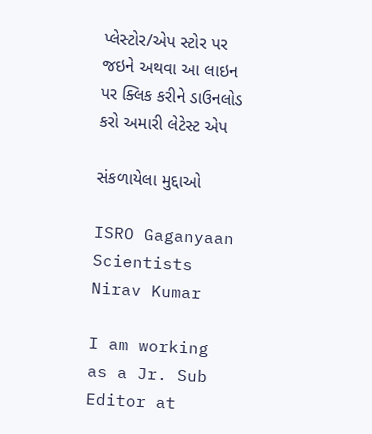પ્લેસ્ટોર/એપ સ્ટોર પર જઇને અથવા આ લાઇન પર ક્લિક કરીને ડાઉનલોડ કરો અમારી લેટેસ્ટ એપ

સંકળાયેલા મુદ્દાઓ

ISRO Gaganyaan Scientists
Nirav Kumar

I am working as a Jr. Sub Editor at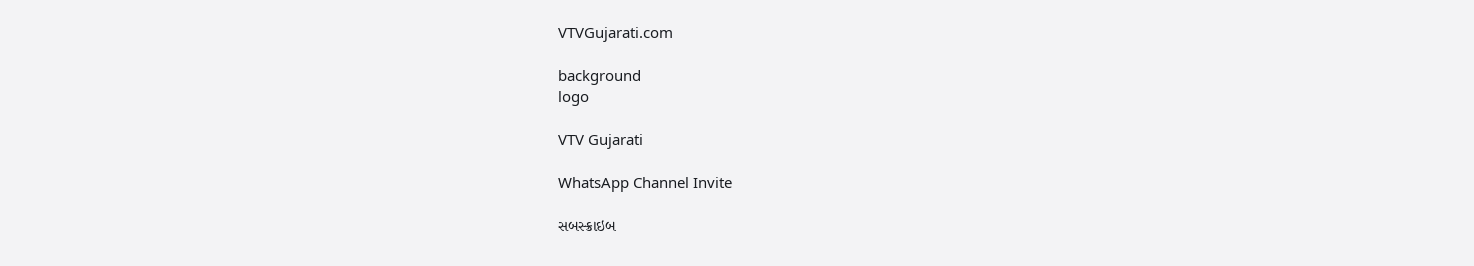VTVGujarati.com

background
logo

VTV Gujarati

WhatsApp Channel Invite

સબસ્ક્રાઇબ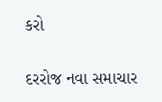કરો

દરરોજ નવા સમાચાર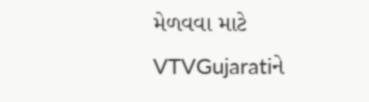મેળવવા માટે VTVGujaratiને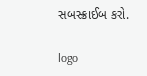સબસ્ક્રાઈબ કરો.

logo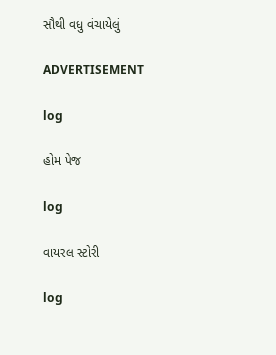સૌથી વધુ વંચાયેલું

ADVERTISEMENT

log

હોમ પેજ

log

વાયરલ સ્ટોરી

log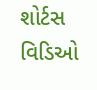શોર્ટસ વિડિઓ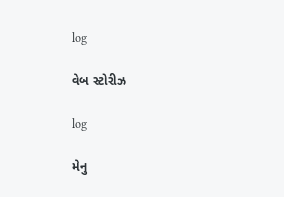log

વેબ સ્ટોરીઝ

log

મેનુ